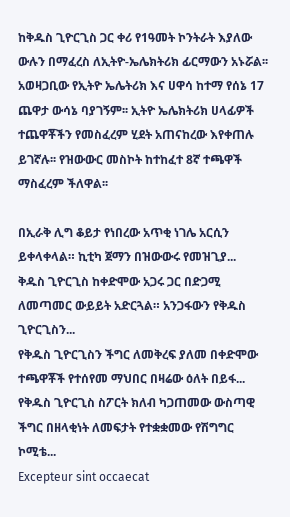ከቅዱስ ጊዮርጊስ ጋር ቀሪ የ1ዓመት ኮንትራት እያለው ውሉን በማፈረስ ለኢትዮ-ኤሌክትሪክ ፊርማውን አኑሯል፡፡
አወዛጋቢው የኢትዮ ኤሌትሪክ እና ሀዋሳ ከተማ የሰኔ 17 ጨዋታ ውሳኔ ባያገኝም፡፡ ኢትዮ ኤሌክትሪክ ሀላፊዎች ተጨዋቾችን የመስፈረም ሂደት አጠናከረው እየቀጠሉ ይገኛሉ፡፡ የዝውውር መስኮት ከተከፈተ 8ኛ ተጫዋች ማስፈረም ችለዋል፡፡

በኢራቅ ሊግ ቆይታ የነበረው አጥቂ ነገሌ አርሲን ይቀላቀላል። ኪቲካ ጀማን በዝውውሩ የመዝጊያ...
ቅዱስ ጊዮርጊስ ከቀድሞው አጋሩ ጋር በድጋሚ ለመጣመር ውይይት አድርጓል። አንጋፋውን የቅዱስ ጊዮርጊስን...
የቅዱስ ጊዮርጊስን ችግር ለመቅረፍ ያለመ በቀድሞው ተጫዋቾች የተሰየመ ማህበር በዛሬው ዕለት በይፋ...
የቅዱስ ጊዮርጊስ ስፖርት ክለብ ካጋጠመው ውስጣዊ ችግር በዘላቂነት ለመፍታት የተቋቋመው የሽግግር ኮሚቴ...
Excepteur sint occaecat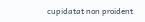cupidatat non proident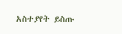አስተያየት ይስጡ